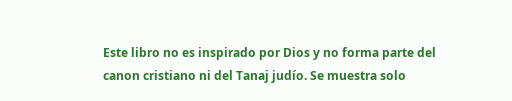Este libro no es inspirado por Dios y no forma parte del canon cristiano ni del Tanaj judío. Se muestra solo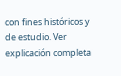con fines históricos y de estudio. Ver explicación completa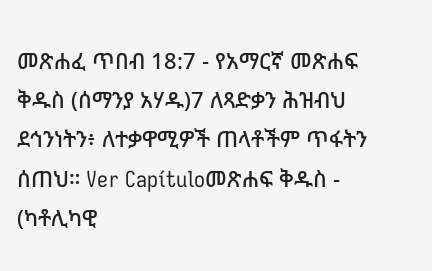መጽሐፈ ጥበብ 18:7 - የአማርኛ መጽሐፍ ቅዱስ (ሰማንያ አሃዱ)7 ለጻድቃን ሕዝብህ ደኅንነትን፥ ለተቃዋሚዎች ጠላቶችም ጥፋትን ሰጠህ። Ver Capítuloመጽሐፍ ቅዱስ - (ካቶሊካዊ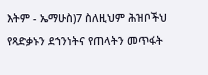እትም - ኤማሁስ)7 ስለዚህም ሕዝቦችህ የጻድቃኑን ደኀንነትና የጠላትን መጥፋት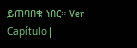ይጠባበቁ ነበር። Ver Capítulo |